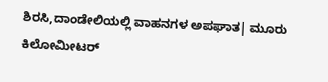ಶಿರಸಿ,ದಾಂಡೇಲಿಯಲ್ಲಿ ವಾಹನಗಳ ಅಪಘಾತ| ಮೂರು ಕಿಲೋಮೀಟರ್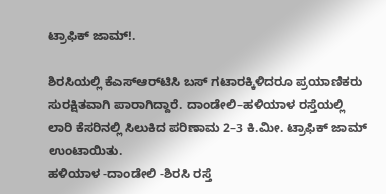ಟ್ರಾಫಿಕ್ ಜಾಮ್!.

ಶಿರಸಿಯಲ್ಲಿ ಕೆಎಸ್‌ಆರ್‌ಟಿಸಿ ಬಸ್ ಗಟಾರಕ್ಕಿಳಿದರೂ ಪ್ರಯಾಣಿಕರು ಸುರಕ್ಷಿತವಾಗಿ ಪಾರಾಗಿದ್ದಾರೆ. ದಾಂಡೇಲಿ–ಹಳಿಯಾಳ ರಸ್ತೆಯಲ್ಲಿ ಲಾರಿ ಕೆಸರಿನಲ್ಲಿ ಸಿಲುಕಿದ ಪರಿಣಾಮ 2–3 ಕಿ.ಮೀ. ಟ್ರಾಫಿಕ್ ಜಾಮ್ ಉಂಟಾಯಿತು.
ಹಳಿಯಾಳ -ದಾಂಡೇಲಿ -ಶಿರಸಿ ರಸ್ತೆ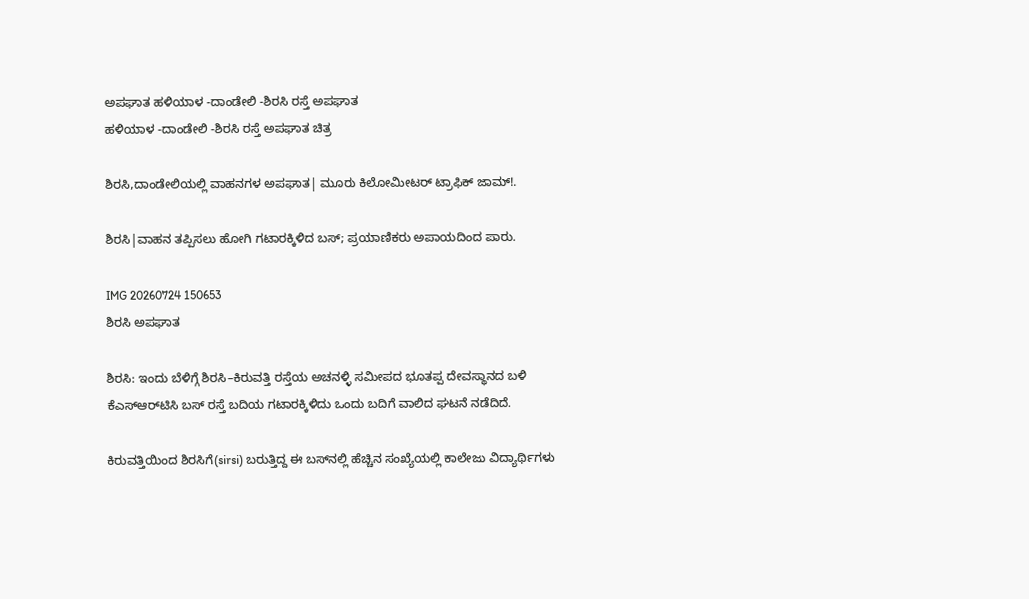ಅಪಘಾತ ಹಳಿಯಾಳ -ದಾಂಡೇಲಿ -ಶಿರಸಿ ರಸ್ತೆ ಅಪಘಾತ
ಹಳಿಯಾಳ -ದಾಂಡೇಲಿ -ಶಿರಸಿ ರಸ್ತೆ ಅಪಘಾತ ಚಿತ್ರ

ಶಿರಸಿ,ದಾಂಡೇಲಿಯಲ್ಲಿ ವಾಹನಗಳ ಅಪಘಾತ| ಮೂರು ಕಿಲೋಮೀಟರ್ ಟ್ರಾಫಿಕ್ ಜಾಮ್!.

ಶಿರಸಿ|ವಾಹನ ತಪ್ಪಿಸಲು ಹೋಗಿ ಗಟಾರಕ್ಕಿಳಿದ ಬಸ್; ಪ್ರಯಾಣಿಕರು ಅಪಾಯದಿಂದ ಪಾರು.

IMG 20260724 150653
ಶಿರಸಿ ಅಪಘಾತ

ಶಿರಸಿ: ಇಂದು ಬೆಳಿಗ್ಗೆ ಶಿರಸಿ–ಕಿರುವತ್ತಿ ರಸ್ತೆಯ ಅಚನಳ್ಳಿ ಸಮೀಪದ ಭೂತಪ್ಪ ದೇವಸ್ಥಾನದ ಬಳಿ ಕೆಎಸ್‌ಆರ್‌ಟಿಸಿ ಬಸ್ ರಸ್ತೆ ಬದಿಯ ಗಟಾರಕ್ಕಿಳಿದು ಒಂದು ಬದಿಗೆ ವಾಲಿದ ಘಟನೆ ನಡೆದಿದೆ.

ಕಿರುವತ್ತಿಯಿಂದ ಶಿರಸಿಗೆ(sirsi) ಬರುತ್ತಿದ್ದ ಈ ಬಸ್‌ನಲ್ಲಿ ಹೆಚ್ಚಿನ ಸಂಖ್ಯೆಯಲ್ಲಿ ಕಾಲೇಜು ವಿದ್ಯಾರ್ಥಿಗಳು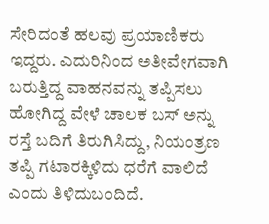ಸೇರಿದಂತೆ ಹಲವು ಪ್ರಯಾಣಿಕರು ಇದ್ದರು. ಎದುರಿನಿಂದ ಅತೀವೇಗವಾಗಿ ಬರುತ್ತಿದ್ದ ವಾಹನವನ್ನು ತಪ್ಪಿಸಲು ಹೋಗಿದ್ದ ವೇಳೆ ಚಾಲಕ ಬಸ್ ಅನ್ನು ರಸ್ತೆ ಬದಿಗೆ ತಿರುಗಿಸಿದ್ದು, ನಿಯಂತ್ರಣ ತಪ್ಪಿ ಗಟಾರಕ್ಕಿಳಿದು ಧರೆಗೆ ವಾಲಿದೆ ಎಂದು ತಿಳಿದುಬಂದಿದೆ.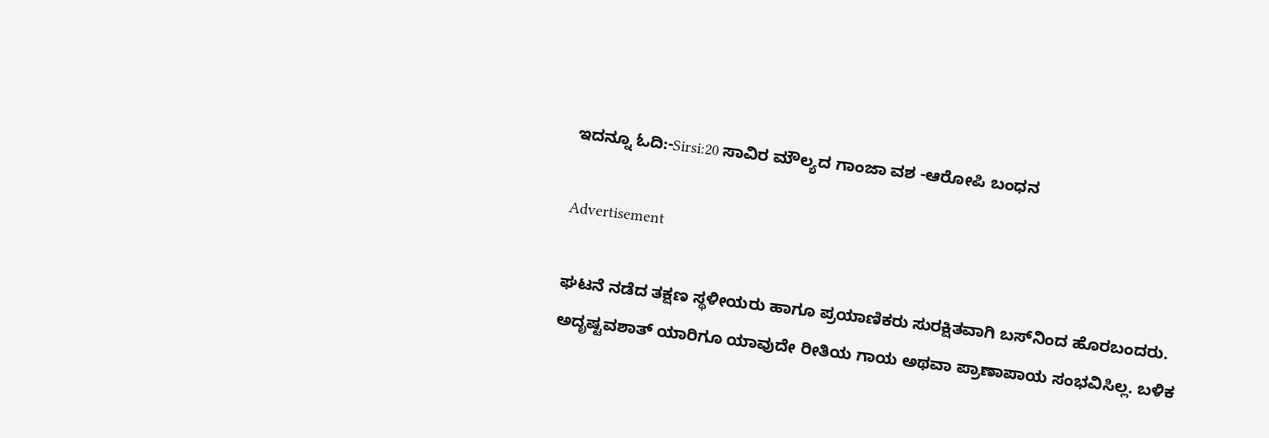ಇದನ್ನೂ ಓದಿ:-Sirsi:20 ಸಾವಿರ ಮೌಲ್ಯದ ಗಾಂಜಾ ವಶ -ಆರೋಪಿ ಬಂಧನ

Advertisement

ಘಟನೆ ನಡೆದ ತಕ್ಷಣ ಸ್ಥಳೀಯರು ಹಾಗೂ ಪ್ರಯಾಣಿಕರು ಸುರಕ್ಷಿತವಾಗಿ ಬಸ್‌ನಿಂದ ಹೊರಬಂದರು. ಅದೃಷ್ಟವಶಾತ್ ಯಾರಿಗೂ ಯಾವುದೇ ರೀತಿಯ ಗಾಯ ಅಥವಾ ಪ್ರಾಣಾಪಾಯ ಸಂಭವಿಸಿಲ್ಲ. ಬಳಿಕ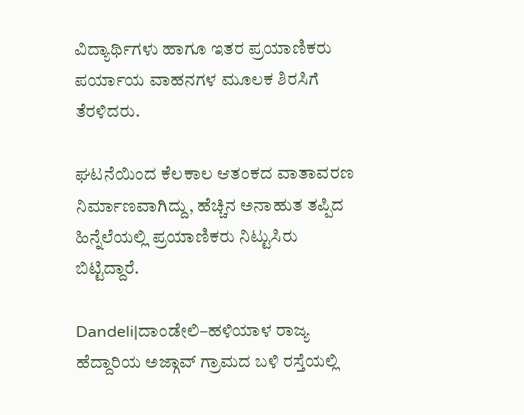ವಿದ್ಯಾರ್ಥಿಗಳು ಹಾಗೂ ಇತರ ಪ್ರಯಾಣಿಕರು ಪರ್ಯಾಯ ವಾಹನಗಳ ಮೂಲಕ ಶಿರಸಿಗೆ ತೆರಳಿದರು.

ಘಟನೆಯಿಂದ ಕೆಲಕಾಲ ಆತಂಕದ ವಾತಾವರಣ ನಿರ್ಮಾಣವಾಗಿದ್ದು, ಹೆಚ್ಚಿನ ಅನಾಹುತ ತಪ್ಪಿದ ಹಿನ್ನೆಲೆಯಲ್ಲಿ ಪ್ರಯಾಣಿಕರು ನಿಟ್ಟುಸಿರು ಬಿಟ್ಟಿದ್ದಾರೆ.

Dandeli|ದಾಂಡೇಲಿ–ಹಳಿಯಾಳ ರಾಜ್ಯ ಹೆದ್ದಾರಿಯ ಅಜ್ಗಾವ್ ಗ್ರಾಮದ ಬಳಿ ರಸ್ತೆಯಲ್ಲಿ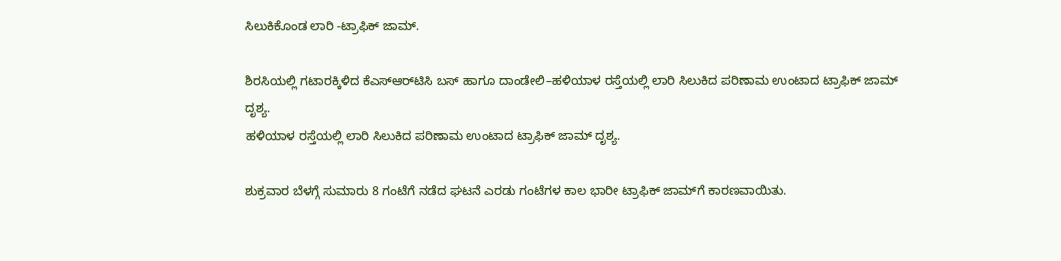ಸಿಲುಕಿಕೊಂಡ ಲಾರಿ -ಟ್ರಾಫಿಕ್ ಜಾಮ್.

ಶಿರಸಿಯಲ್ಲಿ ಗಟಾರಕ್ಕಿಳಿದ ಕೆಎಸ್‌ಆರ್‌ಟಿಸಿ ಬಸ್ ಹಾಗೂ ದಾಂಡೇಲಿ–ಹಳಿಯಾಳ ರಸ್ತೆಯಲ್ಲಿ ಲಾರಿ ಸಿಲುಕಿದ ಪರಿಣಾಮ ಉಂಟಾದ ಟ್ರಾಫಿಕ್ ಜಾಮ್ ದೃಶ್ಯ.
ಹಳಿಯಾಳ ರಸ್ತೆಯಲ್ಲಿ ಲಾರಿ ಸಿಲುಕಿದ ಪರಿಣಾಮ ಉಂಟಾದ ಟ್ರಾಫಿಕ್ ಜಾಮ್ ದೃಶ್ಯ.

ಶುಕ್ರವಾರ ಬೆಳಗ್ಗೆ ಸುಮಾರು 8 ಗಂಟೆಗೆ ನಡೆದ ಘಟನೆ ಎರಡು ಗಂಟೆಗಳ ಕಾಲ ಭಾರೀ ಟ್ರಾಫಿಕ್ ಜಾಮ್‌ಗೆ ಕಾರಣವಾಯಿತು.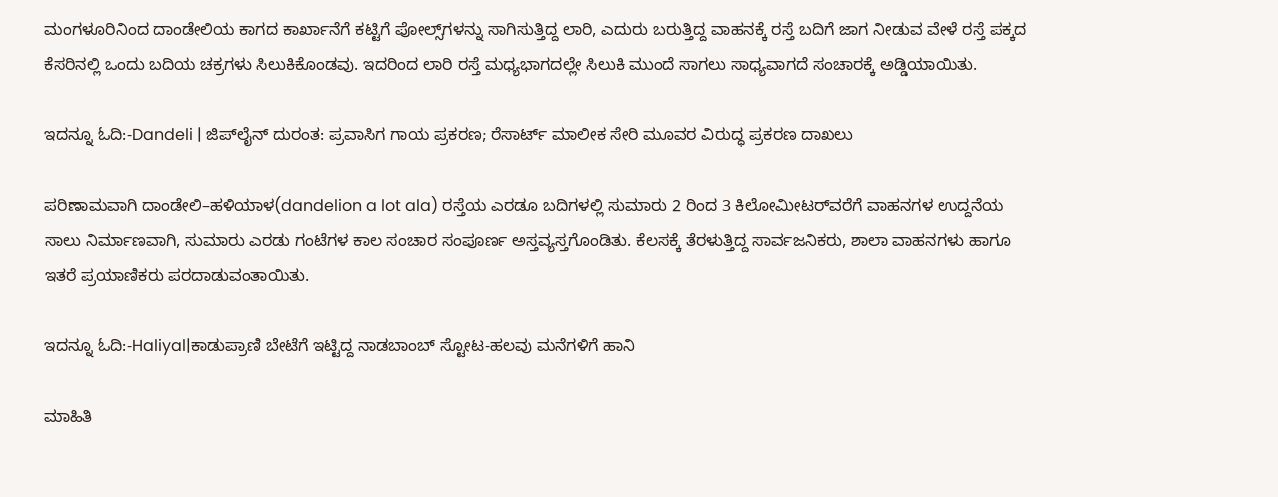ಮಂಗಳೂರಿನಿಂದ ದಾಂಡೇಲಿಯ ಕಾಗದ ಕಾರ್ಖಾನೆಗೆ ಕಟ್ಟಿಗೆ ಪೋಲ್ಸ್‌ಗಳನ್ನು ಸಾಗಿಸುತ್ತಿದ್ದ ಲಾರಿ, ಎದುರು ಬರುತ್ತಿದ್ದ ವಾಹನಕ್ಕೆ ರಸ್ತೆ ಬದಿಗೆ ಜಾಗ ನೀಡುವ ವೇಳೆ ರಸ್ತೆ ಪಕ್ಕದ ಕೆಸರಿನಲ್ಲಿ ಒಂದು ಬದಿಯ ಚಕ್ರಗಳು ಸಿಲುಕಿಕೊಂಡವು. ಇದರಿಂದ ಲಾರಿ ರಸ್ತೆ ಮಧ್ಯಭಾಗದಲ್ಲೇ ಸಿಲುಕಿ ಮುಂದೆ ಸಾಗಲು ಸಾಧ್ಯವಾಗದೆ ಸಂಚಾರಕ್ಕೆ ಅಡ್ಡಿಯಾಯಿತು.

ಇದನ್ನೂ ಓದಿ:-Dandeli | ಜಿಪ್‌ಲೈನ್ ದುರಂತ: ಪ್ರವಾಸಿಗ ಗಾಯ ಪ್ರಕರಣ; ರೆಸಾರ್ಟ್ ಮಾಲೀಕ ಸೇರಿ ಮೂವರ ವಿರುದ್ಧ ಪ್ರಕರಣ ದಾಖಲು

ಪರಿಣಾಮವಾಗಿ ದಾಂಡೇಲಿ–ಹಳಿಯಾಳ(dandelion a lot ala) ರಸ್ತೆಯ ಎರಡೂ ಬದಿಗಳಲ್ಲಿ ಸುಮಾರು 2 ರಿಂದ 3 ಕಿಲೋಮೀಟರ್‌ವರೆಗೆ ವಾಹನಗಳ ಉದ್ದನೆಯ ಸಾಲು ನಿರ್ಮಾಣವಾಗಿ, ಸುಮಾರು ಎರಡು ಗಂಟೆಗಳ ಕಾಲ ಸಂಚಾರ ಸಂಪೂರ್ಣ ಅಸ್ತವ್ಯಸ್ತಗೊಂಡಿತು. ಕೆಲಸಕ್ಕೆ ತೆರಳುತ್ತಿದ್ದ ಸಾರ್ವಜನಿಕರು, ಶಾಲಾ ವಾಹನಗಳು ಹಾಗೂ ಇತರೆ ಪ್ರಯಾಣಿಕರು ಪರದಾಡುವಂತಾಯಿತು.

ಇದನ್ನೂ ಓದಿ:-Haliyal|ಕಾಡುಪ್ರಾಣಿ ಬೇಟೆಗೆ ಇಟ್ಟಿದ್ದ ನಾಡಬಾಂಬ್ ಸ್ಟೋಟ-ಹಲವು ಮನೆಗಳಿಗೆ ಹಾನಿ

ಮಾಹಿತಿ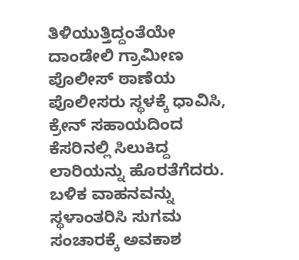ತಿಳಿಯುತ್ತಿದ್ದಂತೆಯೇ ದಾಂಡೇಲಿ ಗ್ರಾಮೀಣ ಪೊಲೀಸ್ ಠಾಣೆಯ ಪೊಲೀಸರು ಸ್ಥಳಕ್ಕೆ ಧಾವಿಸಿ, ಕ್ರೇನ್ ಸಹಾಯದಿಂದ ಕೆಸರಿನಲ್ಲಿ ಸಿಲುಕಿದ್ದ ಲಾರಿಯನ್ನು ಹೊರತೆಗೆದರು. ಬಳಿಕ ವಾಹನವನ್ನು ಸ್ಥಳಾಂತರಿಸಿ ಸುಗಮ ಸಂಚಾರಕ್ಕೆ ಅವಕಾಶ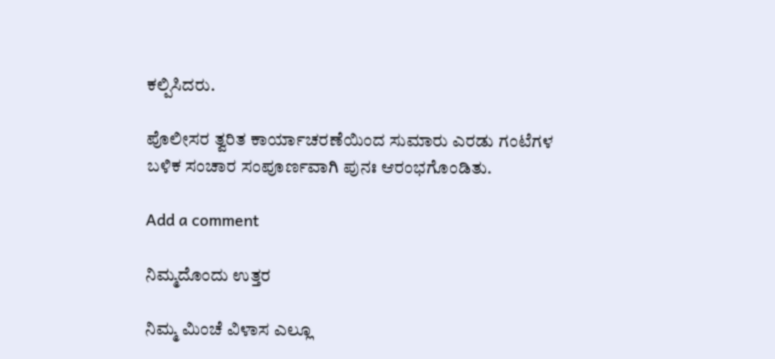ಕಲ್ಪಿಸಿದರು.

ಪೊಲೀಸರ ತ್ವರಿತ ಕಾರ್ಯಾಚರಣೆಯಿಂದ ಸುಮಾರು ಎರಡು ಗಂಟೆಗಳ ಬಳಿಕ ಸಂಚಾರ ಸಂಪೂರ್ಣವಾಗಿ ಪುನಃ ಆರಂಭಗೊಂಡಿತು.

Add a comment

ನಿಮ್ಮದೊಂದು ಉತ್ತರ

ನಿಮ್ಮ ಮಿಂಚೆ ವಿಳಾಸ ಎಲ್ಲೂ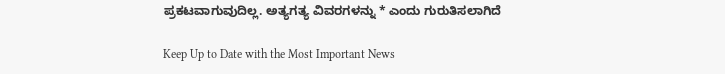ಪ್ರಕಟವಾಗುವುದಿಲ್ಲ. ಅತ್ಯಗತ್ಯ ವಿವರಗಳನ್ನು * ಎಂದು ಗುರುತಿಸಲಾಗಿದೆ

Keep Up to Date with the Most Important News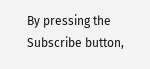By pressing the Subscribe button,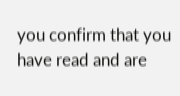you confirm that you have read and are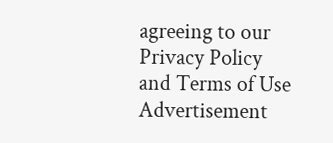agreeing to our Privacy Policy and Terms of Use
Advertisement